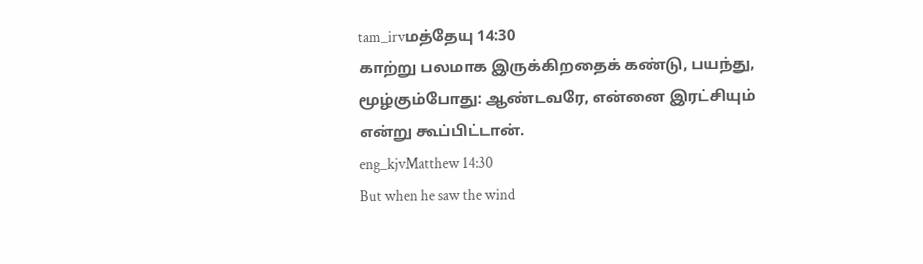tam_irvமத்தேயு 14:30
காற்று பலமாக இருக்கிறதைக் கண்டு, பயந்து, மூழ்கும்போது: ஆண்டவரே, என்னை இரட்சியும் என்று கூப்பிட்டான்.
eng_kjvMatthew 14:30
But when he saw the wind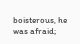boisterous, he was afraid;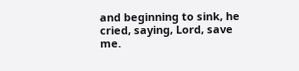and beginning to sink, he cried, saying, Lord, save me.